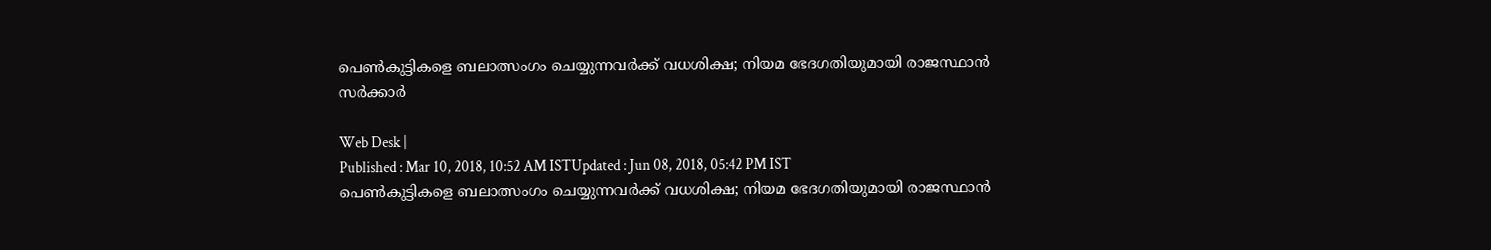പെണ്‍കുട്ടികളെ ബലാത്സംഗം ചെയ്യുന്നവര്‍ക്ക് വധശിക്ഷ; നിയമ ഭേദഗതിയുമായി രാജസ്ഥാൻ സര്‍ക്കാര്‍

Web Desk |
Published : Mar 10, 2018, 10:52 AM ISTUpdated : Jun 08, 2018, 05:42 PM IST
പെണ്‍കുട്ടികളെ ബലാത്സംഗം ചെയ്യുന്നവര്‍ക്ക് വധശിക്ഷ; നിയമ ഭേദഗതിയുമായി രാജസ്ഥാൻ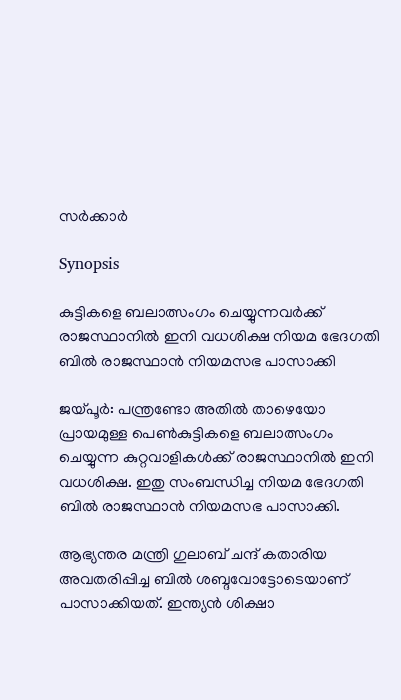സര്‍ക്കാര്‍

Synopsis

കുട്ടികളെ ബലാത്സംഗം ചെയ്യുന്നവര്‍ക്ക് രാജസ്ഥാനില്‍ ഇനി വധശിക്ഷ നിയമ ഭേദഗതി ബില്‍ രാജസ്ഥാൻ നിയമസഭ പാസാക്കി

ജയ്പൂര്‍: പന്ത്രണ്ടോ അതില്‍ താഴെയോ പ്രായമുള്ള പെണ്‍കുട്ടികളെ ബലാത്സംഗം ചെയ്യുന്ന കുറ്റവാളികള്‍ക്ക് രാജസ്ഥാനിൽ ഇനി വധശിക്ഷ. ഇതു സംബന്ധിച്ച നിയമ ഭേദഗതി ബില്‍ രാജസ്ഥാൻ നിയമസഭ പാസാക്കി.

ആഭ്യന്തര മന്ത്രി ഗുലാബ് ചന്ദ് കതാരിയ അവതരിപ്പിച്ച ബിൽ ശബ്ദവോട്ടോടെയാണ് പാസാക്കിയത്. ഇന്ത്യൻ ശിക്ഷാ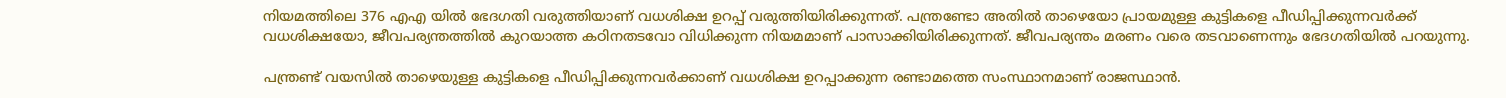നിയമത്തിലെ 376 എഎ യിൽ ഭേദഗതി വരുത്തിയാണ് വധശിക്ഷ ഉറപ്പ് വരുത്തിയിരിക്കുന്നത്. പന്ത്രണ്ടോ അതില്‍ താഴെയോ പ്രായമുള്ള കുട്ടികളെ പീഡിപ്പിക്കുന്നവർക്ക് വധശിക്ഷയോ, ജീവപര്യന്തത്തിൽ കുറയാത്ത കഠിനതടവോ വിധിക്കുന്ന നിയമമാണ് പാസാക്കിയിരിക്കുന്നത്. ജീവപര്യന്തം മരണം വരെ തടവാണെന്നും ഭേദഗതിയിൽ പറയുന്നു.

പന്ത്രണ്ട് വയസിൽ താഴെയുള്ള കുട്ടികളെ പീഡിപ്പിക്കുന്നവർക്കാണ് വധശിക്ഷ ഉറപ്പാക്കുന്ന രണ്ടാമത്തെ സംസ്ഥാനമാണ് രാജസ്ഥാന്‍.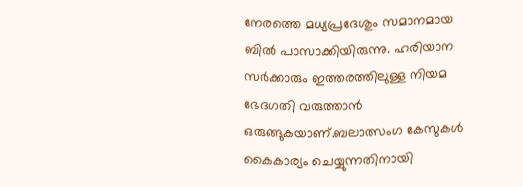നേരത്തെ മധ്യപ്രദേശും സമാനമായ ബിൽ പാസാക്കിയിരുന്നു. ഹരിയാന സര്‍ക്കാരും ഇത്തരത്തിലുള്ള നിയമ ഭേദഗതി വരുത്താന്‍ ഒരുങ്ങുക‍യാണ്.ബലാത്സംഗ കേസുകള്‍ കൈകാര്യം ചെയ്യുന്നതിനായി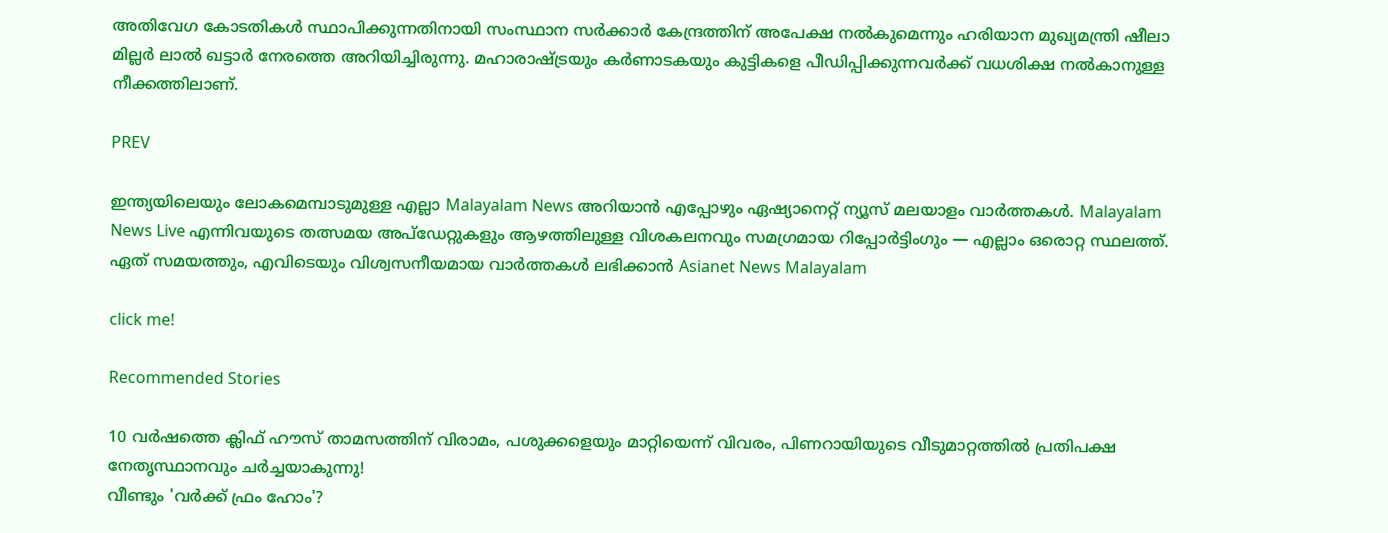അതിവേഗ കോടതികള്‍ സ്ഥാപിക്കുന്നതിനായി സംസ്ഥാന സര്‍ക്കാര്‍ കേന്ദ്രത്തിന് അപേക്ഷ നല്‍കുമെന്നും ഹരിയാന മുഖ്യമന്ത്രി ഷീലാ മില്ലര്‍ ലാല്‍ ഖട്ടാര്‍ നേരത്തെ അറിയിച്ചിരുന്നു. മഹാരാഷ്ട്രയും കർണാടകയും കുട്ടികളെ പീഡിപ്പിക്കുന്നവർക്ക് വധശിക്ഷ നൽകാനുള്ള നീക്കത്തിലാണ്.

PREV

ഇന്ത്യയിലെയും ലോകമെമ്പാടുമുള്ള എല്ലാ Malayalam News അറിയാൻ എപ്പോഴും ഏഷ്യാനെറ്റ് ന്യൂസ് മലയാളം വാർത്തകൾ. Malayalam News Live എന്നിവയുടെ തത്സമയ അപ്‌ഡേറ്റുകളും ആഴത്തിലുള്ള വിശകലനവും സമഗ്രമായ റിപ്പോർട്ടിംഗും — എല്ലാം ഒരൊറ്റ സ്ഥലത്ത്. ഏത് സമയത്തും, എവിടെയും വിശ്വസനീയമായ വാർത്തകൾ ലഭിക്കാൻ Asianet News Malayalam

click me!

Recommended Stories

10 വർഷത്തെ ക്ലിഫ് ഹൗസ് താമസത്തിന് വിരാമം, പശുക്കളെയും മാറ്റിയെന്ന് വിവരം, പിണറായിയുടെ വീ‌ടുമാറ്റത്തിൽ പ്രതിപക്ഷ നേതൃസ്ഥാനവും ചർച്ചയാകുന്നു!
വീണ്ടും 'വര്‍ക്ക് ഫ്രം ഹോം'?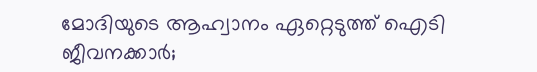മോദിയുടെ ആഹ്വാനം ഏറ്റെടുത്ത് ഐടി ജീവനക്കാര്‍;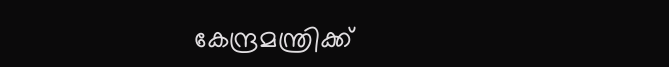കേന്ദ്രമന്ത്രിക്ക്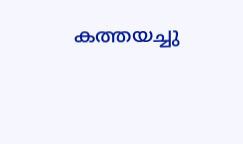കത്തയച്ചു